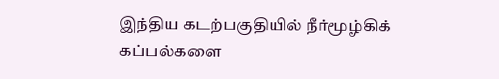இந்திய கடற்பகுதியில் நீர்மூழ்கிக் கப்பல்களை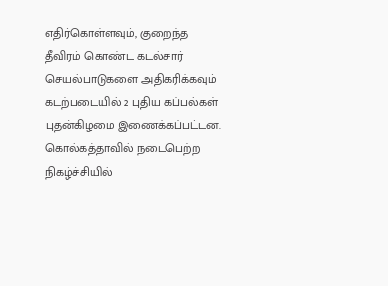எதிர்கொள்ளவும், குறைந்த தீவிரம் கொண்ட கடல்சார் செயல்பாடுகளை அதிகரிக்கவும் கடற்படையில் 2 புதிய கப்பல்கள் புதன்கிழமை இணைக்கப்பட்டன.
கொல்கத்தாவில் நடைபெற்ற நிகழ்ச்சியில்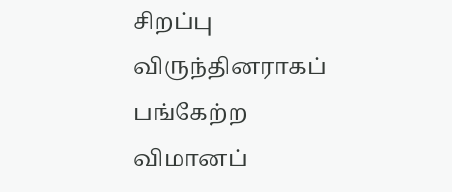சிறப்பு விருந்தினராகப் பங்கேற்ற விமானப்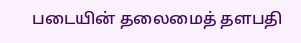படையின் தலைமைத் தளபதி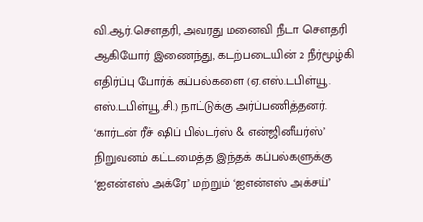வி.ஆர்.சௌதரி, அவரது மனைவி நீடா சௌதரி ஆகியோர் இணைந்து, கடற்படையின் 2 நீர்மூழ்கி எதிர்ப்பு போர்க் கப்பல்களை (ஏ.எஸ்.டபிள்யூ. எஸ்.டபிள்யூ.சி.) நாட்டுக்கு அர்ப்பணித்தனர். ‘கார்டன் ரீச் ஷிப் பில்டர்ஸ் & என்ஜினீயர்ஸ்’ நிறுவனம் கட்டமைத்த இந்தக் கப்பல்களுக்கு ‘ஐஎன்எஸ் அக்ரே’ மற்றும் ‘ஐஎன்எஸ் அக்சய்’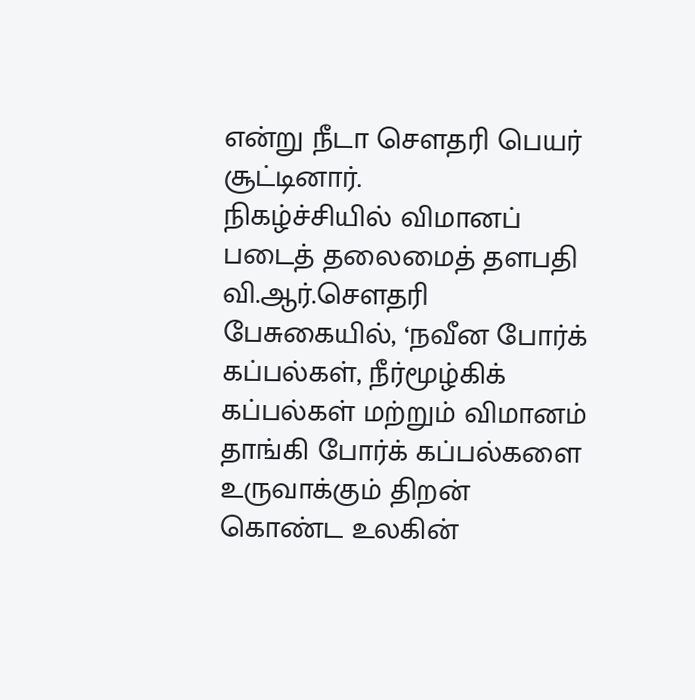என்று நீடா சௌதரி பெயர் சூட்டினார்.
நிகழ்ச்சியில் விமானப் படைத் தலைமைத் தளபதி வி.ஆர்.சௌதரி பேசுகையில், ‘நவீன போர்க் கப்பல்கள், நீர்மூழ்கிக் கப்பல்கள் மற்றும் விமானம் தாங்கி போர்க் கப்பல்களை உருவாக்கும் திறன் கொண்ட உலகின்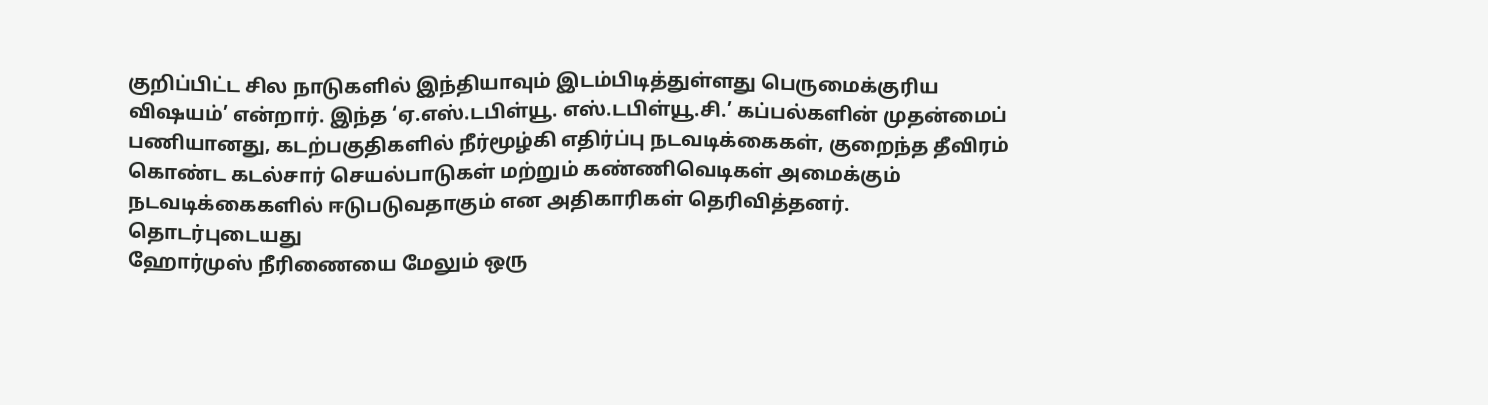குறிப்பிட்ட சில நாடுகளில் இந்தியாவும் இடம்பிடித்துள்ளது பெருமைக்குரிய விஷயம்’ என்றார். இந்த ‘ஏ.எஸ்.டபிள்யூ. எஸ்.டபிள்யூ.சி.’ கப்பல்களின் முதன்மைப் பணியானது, கடற்பகுதிகளில் நீர்மூழ்கி எதிர்ப்பு நடவடிக்கைகள், குறைந்த தீவிரம் கொண்ட கடல்சார் செயல்பாடுகள் மற்றும் கண்ணிவெடிகள் அமைக்கும் நடவடிக்கைகளில் ஈடுபடுவதாகும் என அதிகாரிகள் தெரிவித்தனர்.
தொடர்புடையது
ஹோர்முஸ் நீரிணையை மேலும் ஒரு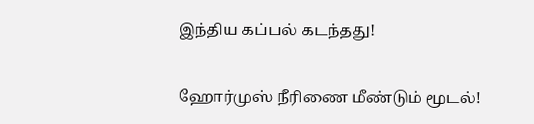இந்திய கப்பல் கடந்தது!

ஹோர்முஸ் நீரிணை மீண்டும் மூடல்!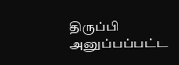திருப்பி அனுப்பப்பட்ட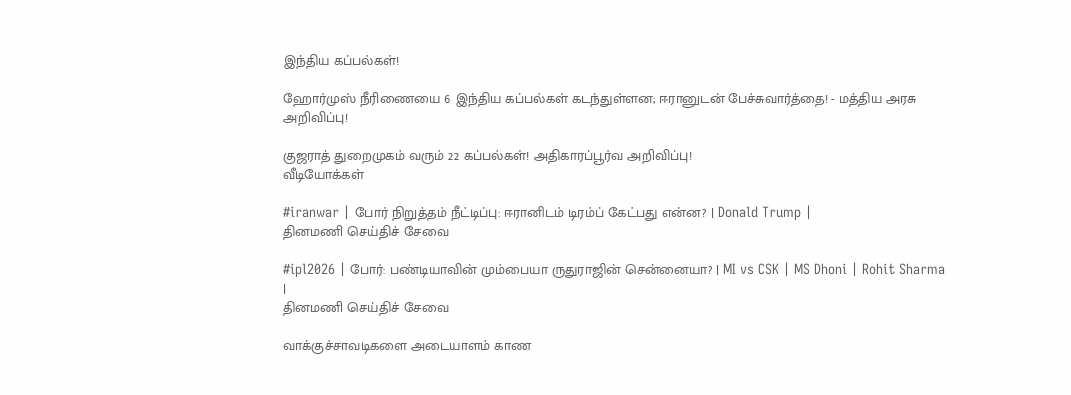இந்திய கப்பல்கள்!

ஹோர்முஸ் நீரிணையை 6 இந்திய கப்பல்கள் கடந்துள்ளன; ஈரானுடன் பேச்சுவார்த்தை! - மத்திய அரசு அறிவிப்பு!

குஜராத் துறைமுகம் வரும் 22 கப்பல்கள்! அதிகாரப்பூர்வ அறிவிப்பு!
வீடியோக்கள்

#iranwar | போர் நிறுத்தம் நீட்டிப்பு: ஈரானிடம் டிரம்ப் கேட்பது என்ன? | Donald Trump |
தினமணி செய்திச் சேவை

#ipl2026 | போர்: பண்டியாவின் மும்பையா ருதுராஜின் சென்னையா? | MI vs CSK | MS Dhoni | Rohit Sharma |
தினமணி செய்திச் சேவை

வாக்குச்சாவடிகளை அடையாளம் காண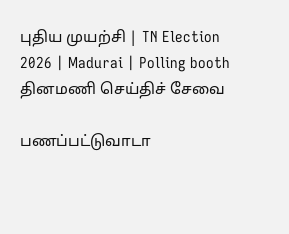புதிய முயற்சி | TN Election 2026 | Madurai | Polling booth
தினமணி செய்திச் சேவை

பணப்பட்டுவாடா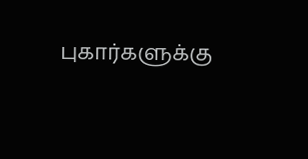புகார்களுக்கு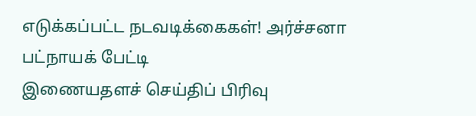எடுக்கப்பட்ட நடவடிக்கைகள்! அர்ச்சனா பட்நாயக் பேட்டி
இணையதளச் செய்திப் பிரிவு